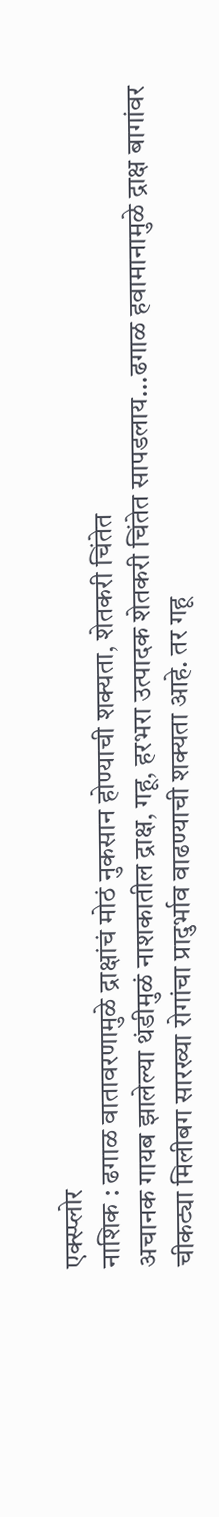एक्स्प्लोर
नाशिक : ढगाळ वातावरणामुळे द्राक्षांचं मोठं नुकसान होण्याची शक्यता, शेतकरी चिंतेत
अचानक गायब झालेल्या थंडीमुळं नाशकातील द्राक्ष, गहू, हरभरा उत्पादक शेतकरी चिंतेत सापडलाय...ढगाळ हवामानामुळे द्राक्ष बागांवर चीकट्या मिलीबग सारख्या रोगांचा प्रादुर्भाव वाढण्याची शक्यता आहे. तर गहू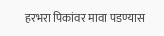हरभरा पिकांवर मावा पडण्यास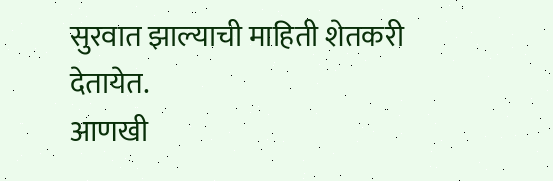सुरवात झाल्याची माहिती शेतकरी देतायेत.
आणखी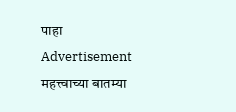पाहा
Advertisement
महत्त्वाच्या बातम्या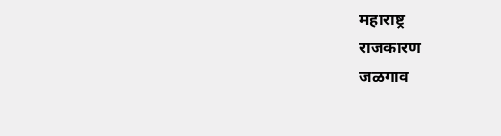महाराष्ट्र
राजकारण
जळगाव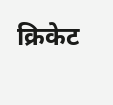क्रिकेट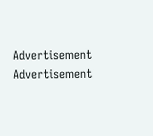Advertisement
Advertisement